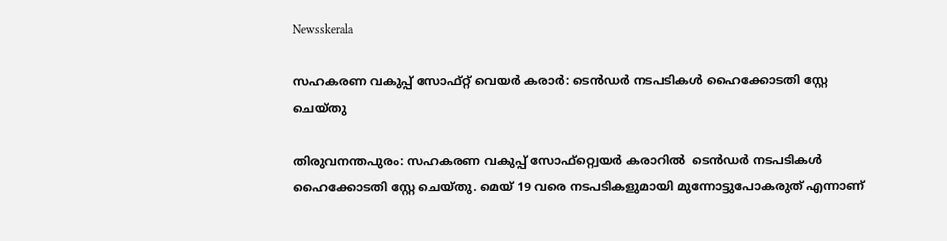Newsskerala

സഹകരണ വകുപ്പ് സോഫ്റ്റ് വെയര്‍ കരാര്‍: ടെന്‍ഡര്‍ നടപടികള്‍ ഹൈക്കോടതി സ്റ്റേ ചെയ്തു

തിരുവനന്തപുരം: സഹകരണ വകുപ്പ് സോഫ്റ്റ്വെയര്‍ കരാറില്‍  ടെന്‍ഡര്‍ നടപടികള്‍ ഹൈക്കോടതി സ്റ്റേ ചെയ്തു. മെയ് 19 വരെ നടപടികളുമായി മുന്നോട്ടുപോകരുത് എന്നാണ്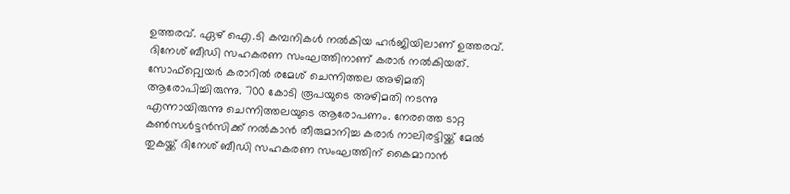ഉത്തരവ്. ഏഴ് ഐ.ടി കമ്പനികള്‍ നല്‍കിയ ഹര്‍ജിയിലാണ് ഉത്തരവ്. ദിനേശ് ബീഡി സഹകരണ സംഘത്തിനാണ് കരാര്‍ നല്‍കിയത്. സോഫ്റ്റ്വെയര്‍ കരാറില്‍ രമേശ് ചെന്നിത്തല അഴിമതി ആരോപിച്ചിരുന്നു. 700 കോടി രൂപയുടെ അഴിമതി നടന്നു എന്നായിരുന്നു ചെന്നിത്തലയുടെ ആരോപണം. നേരത്തെ ടാറ്റ കണ്‍സള്‍ട്ടന്‍സിക്ക് നല്‍കാന്‍ തീരുമാനിച്ച കരാര്‍ നാലിരട്ടിയ്ക്ക് മേല്‍ തുകയ്ക്ക് ദിനേശ് ബീഡി സഹകരണ സംഘത്തിന് കൈമാറാന്‍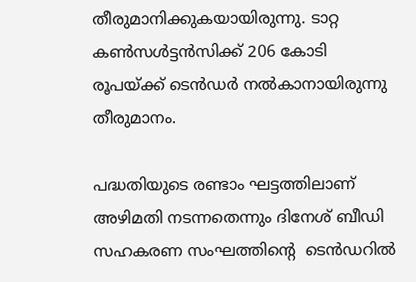തീരുമാനിക്കുകയായിരുന്നു. ടാറ്റ കണ്‍സള്‍ട്ടന്‍സിക്ക് 206 കോടി രൂപയ്ക്ക് ടെന്‍ഡര്‍ നല്‍കാനായിരുന്നു തീരുമാനം.

പദ്ധതിയുടെ രണ്ടാം ഘട്ടത്തിലാണ് അഴിമതി നടന്നതെന്നും ദിനേശ് ബീഡി സഹകരണ സംഘത്തിന്റെ  ടെന്‍ഡറില്‍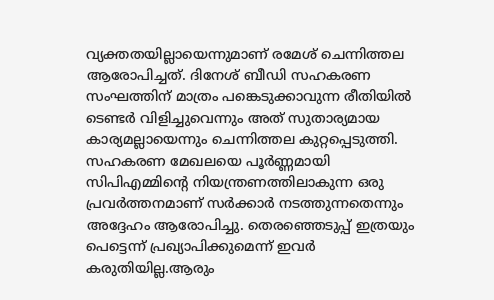വ്യക്തതയില്ലായെന്നുമാണ് രമേശ് ചെന്നിത്തല ആരോപിച്ചത്. ദിനേശ് ബീഡി സഹകരണ സംഘത്തിന് മാത്രം പങ്കെടുക്കാവുന്ന രീതിയില്‍ ടെണ്ടര്‍ വിളിച്ചുവെന്നും അത് സുതാര്യമായ കാര്യമല്ലായെന്നും ചെന്നിത്തല കുറ്റപ്പെടുത്തി. സഹകരണ മേഖലയെ പൂര്‍ണ്ണമായി സിപിഎമ്മിന്റെ നിയന്ത്രണത്തിലാകുന്ന ഒരു പ്രവര്‍ത്തനമാണ് സര്‍ക്കാര്‍ നടത്തുന്നതെന്നും അദ്ദേഹം ആരോപിച്ചു. തെരഞ്ഞെടുപ്പ് ഇത്രയും പെട്ടെന്ന് പ്രഖ്യാപിക്കുമെന്ന് ഇവര്‍ കരുതിയില്ല.ആരും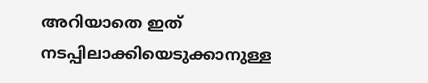അറിയാതെ ഇത് നടപ്പിലാക്കിയെടുക്കാനുള്ള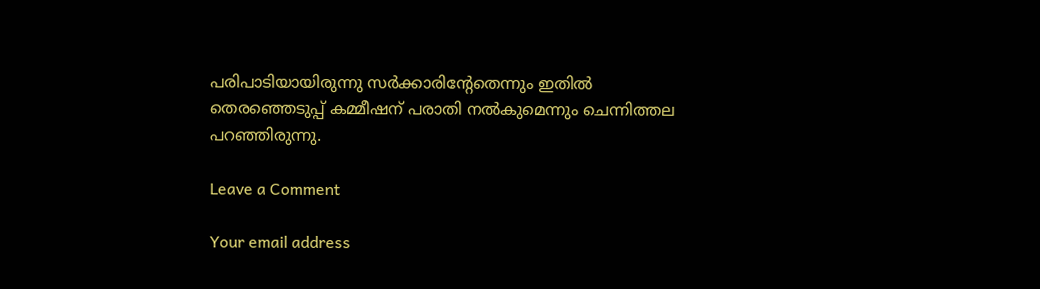പരിപാടിയായിരുന്നു സര്‍ക്കാരിന്റേതെന്നും ഇതില്‍ തെരഞ്ഞെടുപ്പ് കമ്മീഷന് പരാതി നല്‍കുമെന്നും ചെന്നിത്തല പറഞ്ഞിരുന്നു.

Leave a Comment

Your email address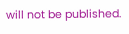will not be published.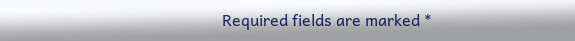Required fields are marked *